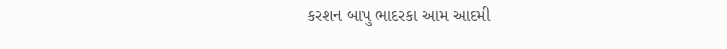કરશન બાપુ ભાદરકા આમ આદમી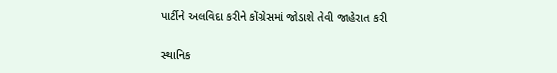પાર્ટીને અલવિદા કરીને કોંગ્રેસમાં જોડાશે તેવી જાહેરાત કરી

સ્થાનિક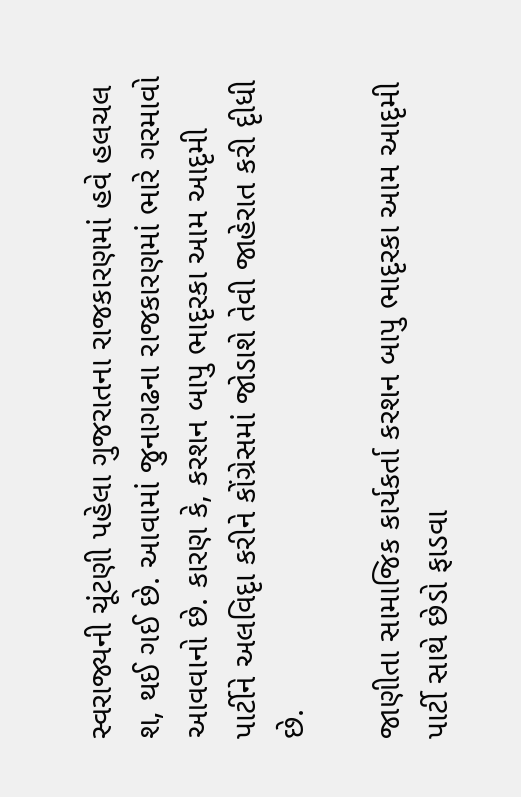સ્વરાજ્યની ચૂંટણી પહેલા ગુજરાતના રાજકારણમાં હવે હલચલ શ‚ થઈ ગઈ છે. આવામાં જુનાગઢના રાજકારણમાં ભારે ગરમાવો આવવાનો છે. કારણ કે, કરશન બાપુ ભાદૃરકા આમ આદૃમી પાર્ટીને અલવિદૃા કરીને કોંગ્રેસમાં જોડાશે તેવી જાહેરાત કરી દૃીધી છે.

જાણીતા સામાજિક કાર્યકર્તા કરશન બાપુ ભાદૃરકા આમ આદૃમી પાર્ટી સાથે છેડો ફાડવા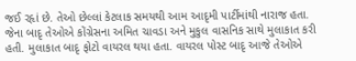જઈ રહૃાં છે. તેઓ છેલ્લાં કેટલાક સમયથી આમ આદૃમી પાર્ટીમાંથી નારાજ હતા. જેના બાદૃ તેઓએ કોંગ્રેસના અમિત ચાવડા અને મુકુલ વાસનિક સાથે મુલાકાત કરી હતી. મુલાકાત બાદૃ ફોટો વાયરલ થયા હતા. વાયરલ પોસ્ટ બાદૃ આજે તેઓએ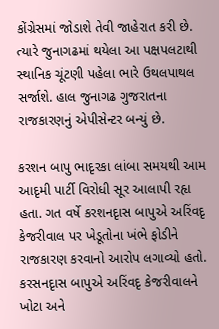કોંગ્રેસમાં જોડાશે તેવી જાહેરાત કરી છે. ત્યારે જુનાગઢમાં થયેલા આ પક્ષપલટાથી સ્થાનિક ચૂંટણી પહેલા ભારે ઉથલપાથલ સર્જાશે. હાલ જુનાગઢ ગુજરાતના રાજકારણનું એપીસેન્ટર બન્યું છે.

કરશન બાપુ ભાદૃરકા લાંબા સમયથી આમ આદૃમી પાર્ટી વિરોધી સૂર આલાપી રહૃા હતા. ગત વર્ષે કરશનદૃાસ બાપુએ અરિંવદૃ કેજરીવાલ પર ખેડૂતોના ખંભે ફોડીને રાજકારણ કરવાનો આરોપ લગાવ્યો હતો. કરસનદૃાસ બાપુએ અરિંવદૃ કેજરીવાલને ખોટા અને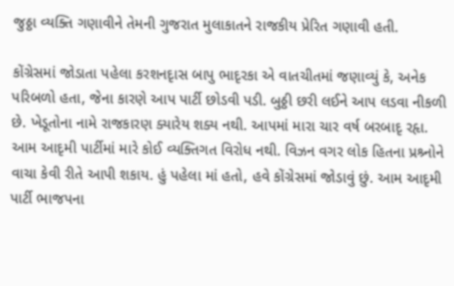જુઠ્ઠા વ્યક્તિ ગણાવીને તેમની ગુજરાત મુલાકાતને રાજકીય પ્રેરિત ગણાવી હતી.

કોંગ્રેસમાં જોડાતા પહેલા કરશનદૃાસ બાપુ ભાદૃરકા એ વાતચીતમાં જણાવ્યું કે, અનેક પરિબળો હતા, જેના કારણે આપ પાર્ટી છોડવી પડી. બુઠ્ઠી છરી લઈને આપ લડવા નીકળી છે. ખેડૂતોના નામે રાજકારણ ક્યારેય શક્ય નથી. આપમાં મારા ચાર વર્ષ બરબાદૃ રહૃા. આમ આદૃમી પાર્ટીમાં મારે કોઈ વ્યક્તિગત વિરોધ નથી. વિઝન વગર લોક હિતના પ્રશ્ર્નોને વાચા કેવી રીતે આપી શકાય. હું પહેલા માં હતો, હવે કોંગ્રેસમાં જોડાવું છું. આમ આદૃમી પાર્ટી ભાજપના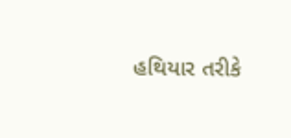હથિયાર તરીકે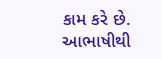કામ કરે છે. આભાષીથી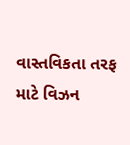વાસ્તવિકતા તરફ માટે વિઝન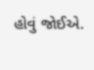હોવું જોઈએ.